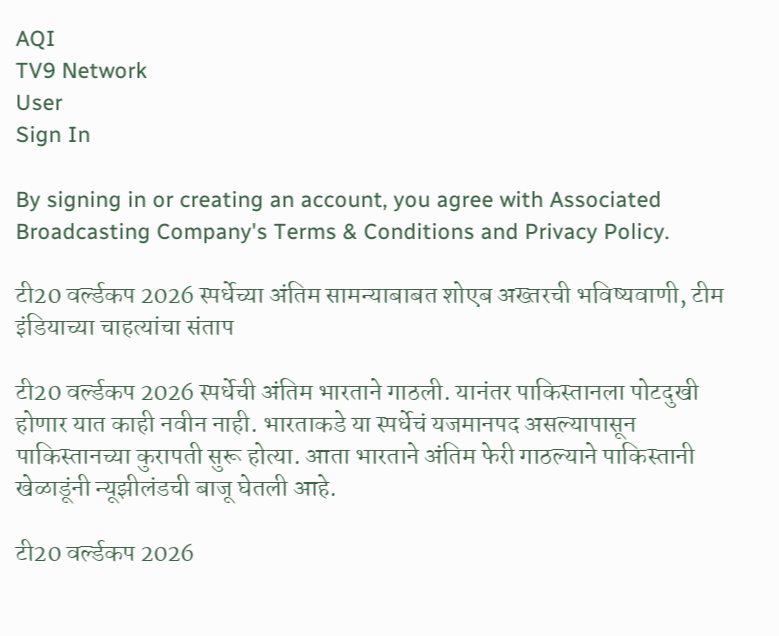AQI
TV9 Network
User
Sign In

By signing in or creating an account, you agree with Associated Broadcasting Company's Terms & Conditions and Privacy Policy.

टी20 वर्ल्डकप 2026 स्पर्धेच्या अंतिम सामन्याबाबत शोएब अख्तरची भविष्यवाणी, टीम इंडियाच्या चाहत्यांचा संताप

टी20 वर्ल्डकप 2026 स्पर्धेची अंतिम भारताने गाठली. यानंतर पाकिस्तानला पोटदुखी होणार यात काही नवीन नाही. भारताकडे या स्पर्धेचं यजमानपद असल्यापासून पाकिस्तानच्या कुरापती सुरू होत्या. आता भारताने अंतिम फेरी गाठल्याने पाकिस्तानी खेळाडूंनी न्यूझीलंडची बाजू घेतली आहे.

टी20 वर्ल्डकप 2026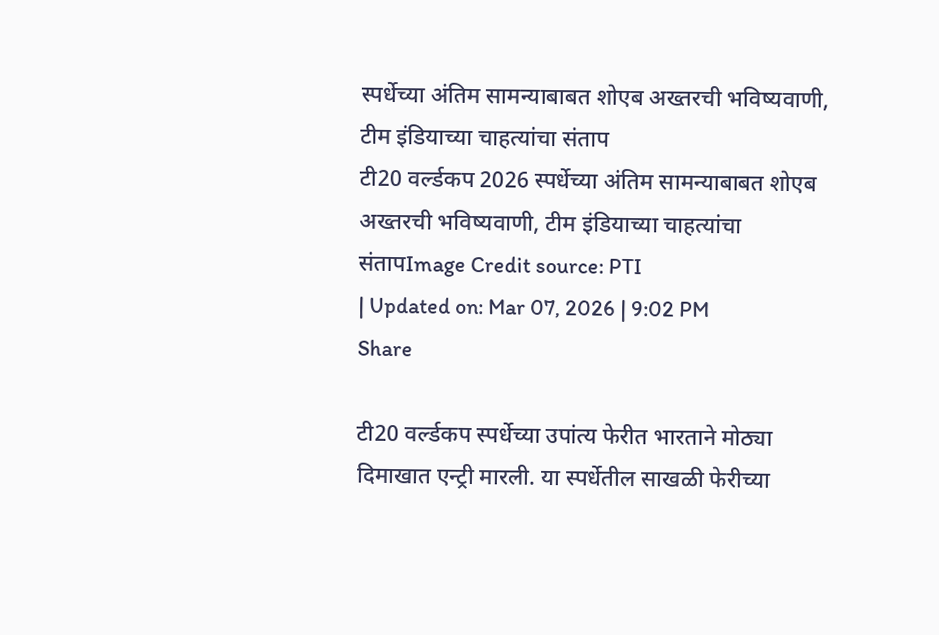स्पर्धेच्या अंतिम सामन्याबाबत शोएब अख्तरची भविष्यवाणी, टीम इंडियाच्या चाहत्यांचा संताप
टी20 वर्ल्डकप 2026 स्पर्धेच्या अंतिम सामन्याबाबत शोएब अख्तरची भविष्यवाणी, टीम इंडियाच्या चाहत्यांचा संतापImage Credit source: PTI
| Updated on: Mar 07, 2026 | 9:02 PM
Share

टी20 वर्ल्डकप स्पर्धेच्या उपांत्य फेरीत भारताने मोठ्या दिमाखात एन्ट्री मारली. या स्पर्धेतील साखळी फेरीच्या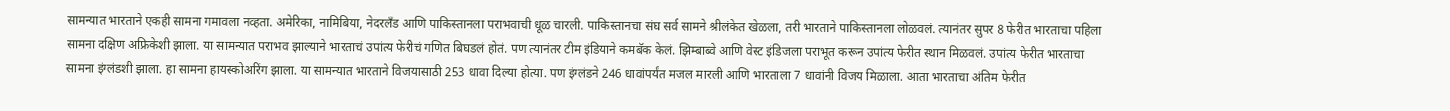सामन्यात भारताने एकही सामना गमावला नव्हता. अमेरिका, नामिबिया, नेदरलँड आणि पाकिस्तानला पराभवाची धूळ चारली. पाकिस्तानचा संघ सर्व सामने श्रीलंकेत खेळला, तरी भारताने पाकिस्तानला लोळवलं. त्यानंतर सुपर 8 फेरीत भारताचा पहिला सामना दक्षिण अफ्रिकेशी झाला. या सामन्यात पराभव झाल्याने भारताचं उपांत्य फेरीचं गणित बिघडलं होतं. पण त्यानंतर टीम इंडियाने कमबॅक केलं. झिम्बाब्वे आणि वेस्ट इंडिजला पराभूत करून उपांत्य फेरीत स्थान मिळवलं. उपांत्य फेरीत भारताचा सामना इंग्लंडशी झाला. हा सामना हायस्कोअरिंग झाला. या सामन्यात भारताने विजयासाठी 253 धावा दिल्या होत्या. पण इंग्लंडने 246 धावांपर्यंत मजल मारली आणि भारताला 7 धावांनी विजय मिळाला. आता भारताचा अंतिम फेरीत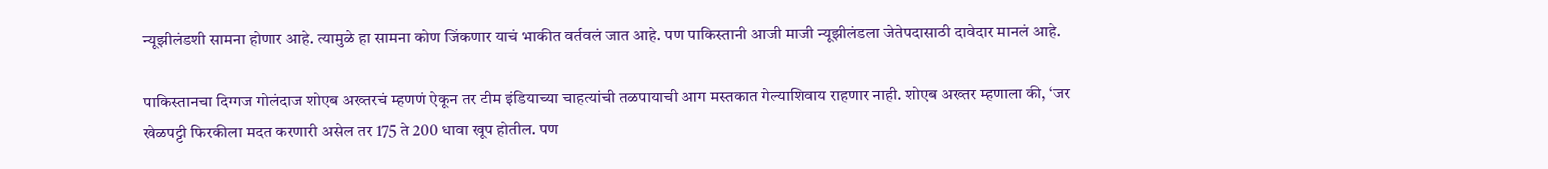न्यूझीलंडशी सामना होणार आहे. त्यामुळे हा सामना कोण जिंकणार याचं भाकीत वर्तवलं जात आहे. पण पाकिस्तानी आजी माजी न्यूझीलंडला जेतेपदासाठी दावेदार मानलं आहे.

पाकिस्तानचा दिग्गज गोलंदाज शोएब अख्तरचं म्हणणं ऐकून तर टीम इंडियाच्या चाहत्यांची तळपायाची आग मस्तकात गेल्याशिवाय राहणार नाही. शोएब अख्तर म्हणाला की, ‘जर खेळपट्टी फिरकीला मदत करणारी असेल तर 175 ते 200 धावा खूप होतील. पण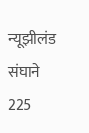न्यूझीलंड संघाने 225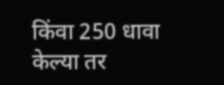किंवा 250 धावा केल्या तर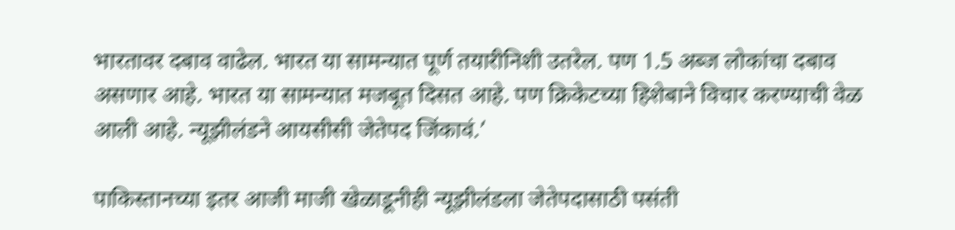भारतावर दबाव वाढेल. भारत या सामन्यात पूर्ण तयारीनिशी उतरेल. पण 1.5 अब्ज लोकांचा दबाव असणार आहे. भारत या सामन्यात मजबूत दिसत आहे. पण क्रिकेटच्या हिशेबाने विचार करण्याची वेळ आली आहे. न्यूझीलंडने आयसीसी जेतेपद जिंकावं.’

पाकिस्तानच्या इतर आजी माजी खेळाडूनीही न्यूझीलंडला जेतेपदासाठी पसंती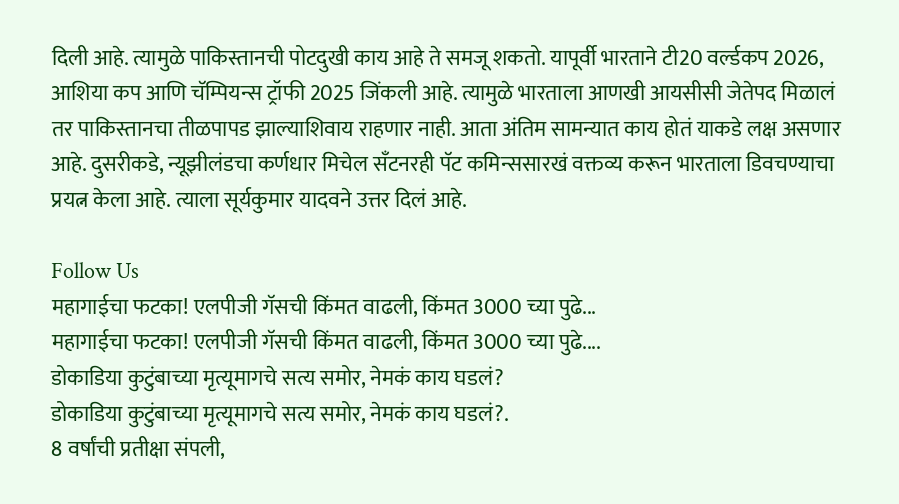दिली आहे. त्यामुळे पाकिस्तानची पोटदुखी काय आहे ते समजू शकतो. यापूर्वी भारताने टी20 वर्ल्डकप 2026, आशिया कप आणि चॅम्पियन्स ट्रॉफी 2025 जिंकली आहे. त्यामुळे भारताला आणखी आयसीसी जेतेपद मिळालं तर पाकिस्तानचा तीळपापड झाल्याशिवाय राहणार नाही. आता अंतिम सामन्यात काय होतं याकडे लक्ष असणार आहे. दुसरीकडे, न्यूझीलंडचा कर्णधार मिचेल सँटनरही पॅट कमिन्ससारखं वक्तव्य करून भारताला डिवचण्याचा प्रयत्न केला आहे. त्याला सूर्यकुमार यादवने उत्तर दिलं आहे.

Follow Us
महागाईचा फटका! एलपीजी गॅसची किंमत वाढली, किंमत 3000 च्या पुढे...
महागाईचा फटका! एलपीजी गॅसची किंमत वाढली, किंमत 3000 च्या पुढे....
डोकाडिया कुटुंबाच्या मृत्यूमागचे सत्य समोर, नेमकं काय घडलं?
डोकाडिया कुटुंबाच्या मृत्यूमागचे सत्य समोर, नेमकं काय घडलं?.
8 वर्षांची प्रतीक्षा संपली,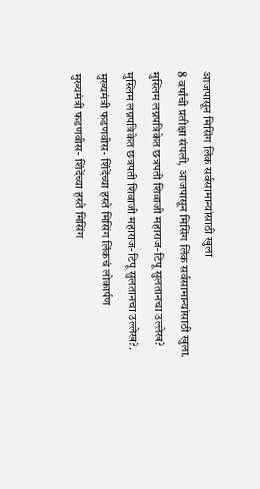आजपासून मिसिंग लिंक सर्वसामान्यांसाठी खुला
8 वर्षांची प्रतीक्षा संपली, आजपासून मिसिंग लिंक सर्वसामान्यांसाठी खुला.
मुस्लिम लग्नपत्रिकेत छत्रपती शिवाजी महाराज-टिपू सुलतानचा उल्लेख?
मुस्लिम लग्नपत्रिकेत छत्रपती शिवाजी महाराज-टिपू सुलतानचा उल्लेख?.
मुख्यमंत्री फडणवीस- शिंदेंच्या हस्ते मिसिंग लिंकचं लोकार्पण
मुख्यमंत्री फडणवीस- शिंदेंच्या हस्ते मिसिंग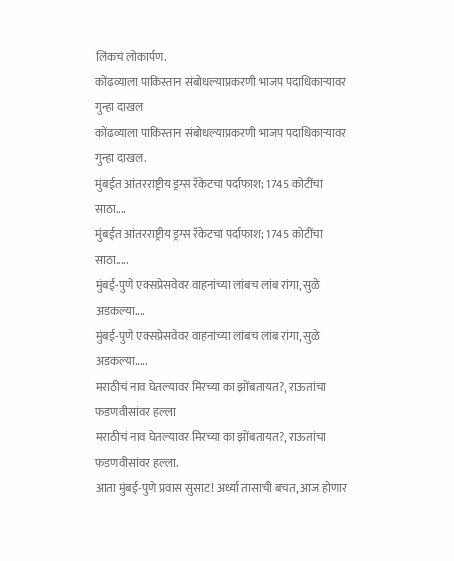लिंकचं लोकार्पण.
कोंढव्याला पाकिस्तान संबोधल्याप्रकरणी भाजप पदाधिकाऱ्यावर गुन्हा दाखल
कोंढव्याला पाकिस्तान संबोधल्याप्रकरणी भाजप पदाधिकाऱ्यावर गुन्हा दाखल.
मुंबईत आंतरराष्ट्रीय ड्रग्स रॅकेटचा पर्दाफाश; 1745 कोटींचा साठा....
मुंबईत आंतरराष्ट्रीय ड्रग्स रॅकेटचा पर्दाफाश; 1745 कोटींचा साठा.....
मुंबई-पुणे एक्सप्रेसवेवर वाहनांच्या लांबच लांब रांगा, सुळे अडकल्या....
मुंबई-पुणे एक्सप्रेसवेवर वाहनांच्या लांबच लांब रांगा, सुळे अडकल्या.....
मराठीचं नाव घेतल्यावर मिरच्या का झोंबतायत?, राऊतांचा फडणवीसांवर हल्ला
मराठीचं नाव घेतल्यावर मिरच्या का झोंबतायत?, राऊतांचा फडणवीसांवर हल्ला.
आता मुंबई-पुणे प्रवास सुसाट! अर्ध्या तासाची बचत, आज होणार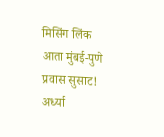मिसिंग लिंक
आता मुंबई-पुणे प्रवास सुसाट! अर्ध्या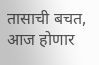तासाची बचत, आज होणार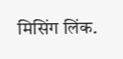मिसिंग लिंक.